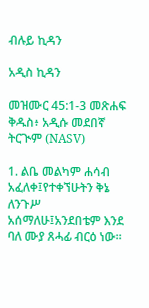ብሉይ ኪዳን

አዲስ ኪዳን

መዝሙር 45:1-3 መጽሐፍ ቅዱስ፥ አዲሱ መደበኛ ትርጒም (NASV)

1. ልቤ መልካም ሐሳብ አፈለቀ፤የተቀኘሁትን ቅኔ ለንጉሥ አሰማለሁ፤አንደበቴም እንደ ባለ ሙያ ጸሓፊ ብርዕ ነው።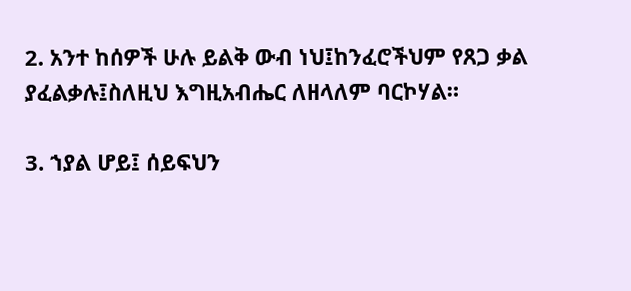2. አንተ ከሰዎች ሁሉ ይልቅ ውብ ነህ፤ከንፈሮችህም የጸጋ ቃል ያፈልቃሉ፤ስለዚህ እግዚአብሔር ለዘላለም ባርኮሃል።

3. ኀያል ሆይ፤ ሰይፍህን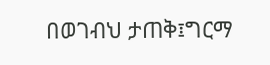በወገብህ ታጠቅ፤ግርማ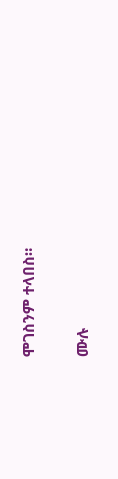ሞገስንም ተላበስ።

ሙሉ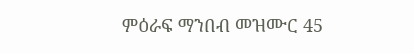ምዕራፍ ማንበብ መዝሙር 45